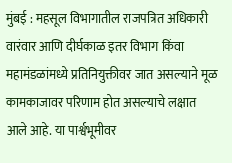मुंबई : महसूल विभागातील राजपत्रित अधिकारी वारंवार आणि दीर्घकाळ इतर विभाग किंवा महामंडळांमध्ये प्रतिनियुक्तीवर जात असल्याने मूळ कामकाजावर परिणाम होत असल्याचे लक्षात आले आहे. या पार्श्वभूमीवर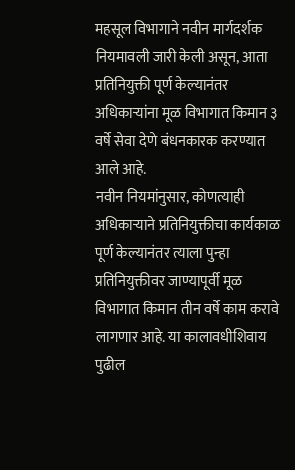महसूल विभागाने नवीन मार्गदर्शक नियमावली जारी केली असून, आता प्रतिनियुक्ती पूर्ण केल्यानंतर अधिकाऱ्यांना मूळ विभागात किमान ३ वर्षे सेवा देणे बंधनकारक करण्यात आले आहे.
नवीन नियमांनुसार, कोणत्याही अधिकाऱ्याने प्रतिनियुक्तीचा कार्यकाळ पूर्ण केल्यानंतर त्याला पुन्हा प्रतिनियुक्तीवर जाण्यापूर्वी मूळ विभागात किमान तीन वर्षे काम करावे लागणार आहे. या कालावधीशिवाय पुढील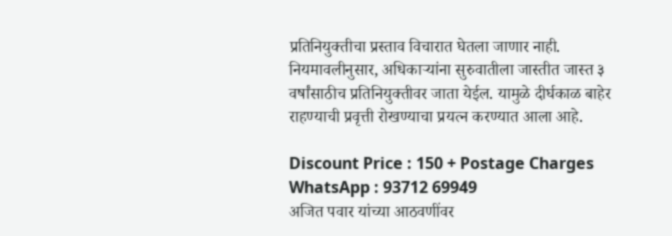प्रतिनियुक्तीचा प्रस्ताव विचारात घेतला जाणार नाही. नियमावलीनुसार, अधिकाऱ्यांना सुरुवातीला जास्तीत जास्त ३ वर्षांसाठीच प्रतिनियुक्तीवर जाता येईल. यामुळे दीर्घकाळ बाहेर राहण्याची प्रवृत्ती रोखण्याचा प्रयत्न करण्यात आला आहे.

Discount Price : 150 + Postage Charges
WhatsApp : 93712 69949
अजित पवार यांच्या आठवणींवर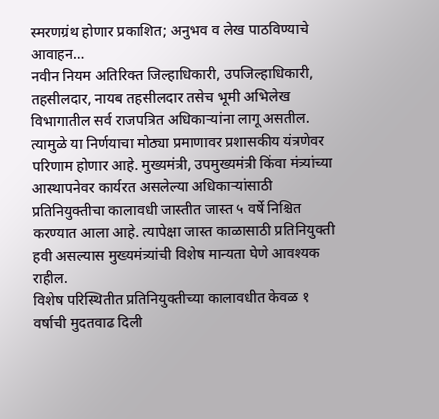स्मरणग्रंथ होणार प्रकाशित; अनुभव व लेख पाठविण्याचे आवाहन…
नवीन नियम अतिरिक्त जिल्हाधिकारी, उपजिल्हाधिकारी, तहसीलदार, नायब तहसीलदार तसेच भूमी अभिलेख विभागातील सर्व राजपत्रित अधिकाऱ्यांना लागू असतील. त्यामुळे या निर्णयाचा मोठ्या प्रमाणावर प्रशासकीय यंत्रणेवर परिणाम होणार आहे. मुख्यमंत्री, उपमुख्यमंत्री किंवा मंत्र्यांच्या आस्थापनेवर कार्यरत असलेल्या अधिकाऱ्यांसाठी प्रतिनियुक्तीचा कालावधी जास्तीत जास्त ५ वर्षे निश्चित करण्यात आला आहे. त्यापेक्षा जास्त काळासाठी प्रतिनियुक्ती हवी असल्यास मुख्यमंत्र्यांची विशेष मान्यता घेणे आवश्यक राहील.
विशेष परिस्थितीत प्रतिनियुक्तीच्या कालावधीत केवळ १ वर्षाची मुदतवाढ दिली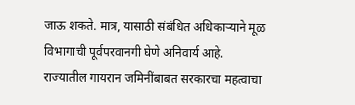जाऊ शकते. मात्र, यासाठी संबंधित अधिकाऱ्याने मूळ विभागाची पूर्वपरवानगी घेणे अनिवार्य आहे.
राज्यातील गायरान जमिनींबाबत सरकारचा महत्वाचा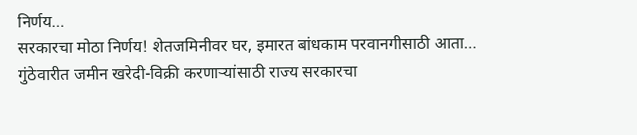निर्णय…
सरकारचा मोठा निर्णय! शेतजमिनीवर घर, इमारत बांधकाम परवानगीसाठी आता…
गुंठेवारीत जमीन खरेदी-विक्री करणाऱ्यांसाठी राज्य सरकारचा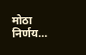मोठा निर्णय…